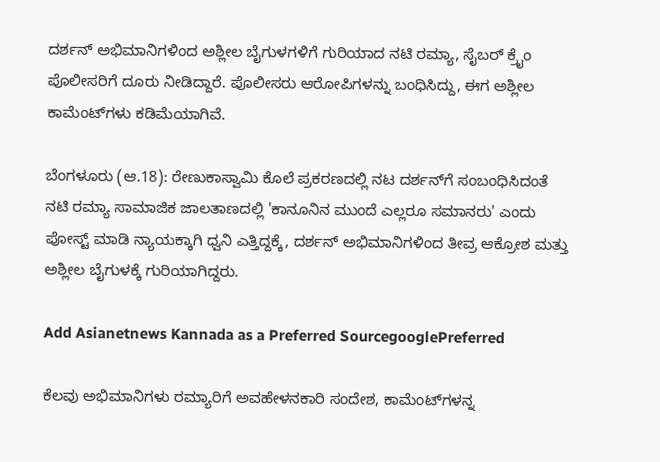ದರ್ಶನ್ ಅಭಿಮಾನಿಗಳಿಂದ ಅಶ್ಲೀಲ ಬೈಗುಳಗಳಿಗೆ ಗುರಿಯಾದ ನಟಿ ರಮ್ಯಾ, ಸೈಬರ್ ಕ್ರೈಂ ಪೊಲೀಸರಿಗೆ ದೂರು ನೀಡಿದ್ದಾರೆ. ಪೊಲೀಸರು ಆರೋಪಿಗಳನ್ನು ಬಂಧಿಸಿದ್ದು, ಈಗ ಅಶ್ಲೀಲ ಕಾಮೆಂಟ್‌ಗಳು ಕಡಿಮೆಯಾಗಿವೆ.

ಬೆಂಗಳೂರು (ಆ.18): ರೇಣುಕಾಸ್ವಾಮಿ ಕೊಲೆ ಪ್ರಕರಣದಲ್ಲಿ ನಟ ದರ್ಶನ್‌ಗೆ ಸಂಬಂಧಿಸಿದಂತೆ ನಟಿ ರಮ್ಯಾ ಸಾಮಾಜಿಕ ಜಾಲತಾಣದಲ್ಲಿ 'ಕಾನೂನಿನ ಮುಂದೆ ಎಲ್ಲರೂ ಸಮಾನರು' ಎಂದು ಪೋಸ್ಟ್‌ ಮಾಡಿ ನ್ಯಾಯಕ್ಕಾಗಿ ಧ್ವನಿ ಎತ್ತಿದ್ದಕ್ಕೆ, ದರ್ಶನ್‌ ಅಭಿಮಾನಿಗಳಿಂದ ತೀವ್ರ ಆಕ್ರೋಶ ಮತ್ತು ಅಶ್ಲೀಲ ಬೈಗುಳಕ್ಕೆ ಗುರಿಯಾಗಿದ್ದರು.

Add Asianetnews Kannada as a Preferred SourcegooglePreferred

ಕೆಲವು ಅಭಿಮಾನಿಗಳು ರಮ್ಯಾರಿಗೆ ಅವಹೇಳನಕಾರಿ ಸಂದೇಶ, ಕಾಮೆಂಟ್‌ಗಳನ್ನ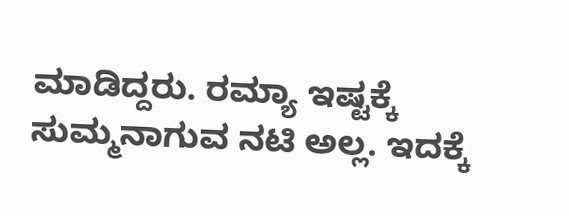ಮಾಡಿದ್ದರು. ರಮ್ಯಾ ಇಷ್ಟಕ್ಕೆ ಸುಮ್ಮನಾಗುವ ನಟಿ ಅಲ್ಲ. ಇದಕ್ಕೆ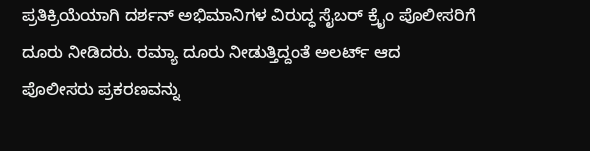ಪ್ರತಿಕ್ರಿಯೆಯಾಗಿ ದರ್ಶನ್‌ ಅಭಿಮಾನಿಗಳ ವಿರುದ್ಧ ಸೈಬರ್ ಕ್ರೈಂ ಪೊಲೀಸರಿಗೆ ದೂರು ನೀಡಿದರು. ರಮ್ಯಾ ದೂರು ನೀಡುತ್ತಿದ್ದಂತೆ ಅಲರ್ಟ್ ಆದ ಪೊಲೀಸರು ಪ್ರಕರಣವನ್ನು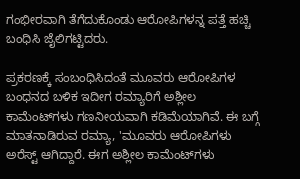ಗಂಭೀರವಾಗಿ ತೆಗೆದುಕೊಂಡು ಆರೋಪಿಗಳನ್ನ ಪತ್ತೆ ಹಚ್ಚಿ ಬಂಧಿಸಿ ಜೈಲಿಗಟ್ಟಿದರು.

ಪ್ರಕರಣಕ್ಕೆ ಸಂಬಂಧಿಸಿದಂತೆ ಮೂವರು ಆರೋಪಿಗಳ ಬಂಧನದ ಬಳಿಕ ಇದೀಗ ರಮ್ಯಾರಿಗೆ ಅಶ್ಲೀಲ ಕಾಮೆಂಟ್‌ಗಳು ಗಣನೀಯವಾಗಿ ಕಡಿಮೆಯಾಗಿವೆ. ಈ ಬಗ್ಗೆ ಮಾತನಾಡಿರುವ ರಮ್ಯಾ, 'ಮೂವರು ಆರೋಪಿಗಳು ಅರೆಸ್ಟ್ ಆಗಿದ್ದಾರೆ. ಈಗ ಅಶ್ಲೀಲ ಕಾಮೆಂಟ್‌ಗಳು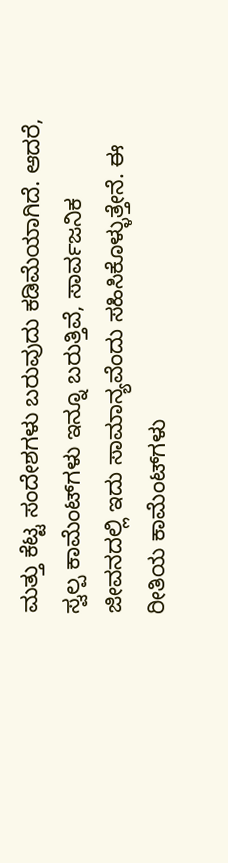ಮತ್ತು ಕೆಟ್ಟ ಸಂದೇಶಗಳು ಬರುವುದು ಕಡಿಮೆಯಾಗಿದೆ. ಆದರೆ, ಸ್ವಲ್ಪ ಕಾಮೆಂಟ್‌ಗಳು ಇನ್ನೂ ಬರುತ್ತಿವೆ, ಸಾರ್ವಜನಿಕ ಜೀವನದಲ್ಲಿ ಇದು ಸಾಮಾನ್ಯವೆಂದು ಸಹಿಸಿಕೊಳ್ಳುತ್ತೇನೆ. ಈ ರೀತಿಯ ಕಾಮೆಂಟ್‌ಗಳು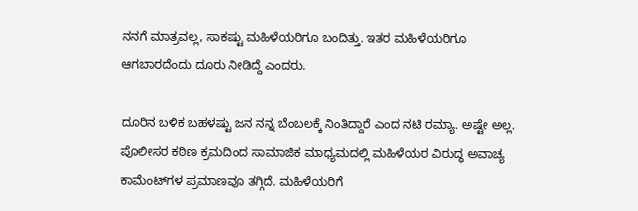ನನಗೆ ಮಾತ್ರವಲ್ಲ, ಸಾಕಷ್ಟು ಮಹಿಳೆಯರಿಗೂ ಬಂದಿತ್ತು. ಇತರ ಮಹಿಳೆಯರಿಗೂ ಆಗಬಾರದೆಂದು ದೂರು ನೀಡಿದ್ದೆ ಎಂದರು.

ದೂರಿನ ಬಳಿಕ ಬಹಳಷ್ಟು ಜನ ನನ್ನ ಬೆಂಬಲಕ್ಕೆ ನಿಂತಿದ್ದಾರೆ ಎಂದ ನಟಿ ರಮ್ಯಾ. ಅಷ್ಟೇ ಅಲ್ಲ. ಪೊಲೀಸರ ಕಠಿಣ ಕ್ರಮದಿಂದ ಸಾಮಾಜಿಕ ಮಾಧ್ಯಮದಲ್ಲಿ ಮಹಿಳೆಯರ ವಿರುದ್ಧ ಅವಾಚ್ಯ ಕಾಮೆಂಟ್‌ಗಳ ಪ್ರಮಾಣವೂ ತಗ್ಗಿದೆ. ಮಹಿಳೆಯರಿಗೆ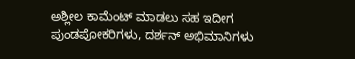ಅಶ್ಲೀಲ ಕಾಮೆಂಟ್ ಮಾಡಲು ಸಹ ಇದೀಗ ಪುಂಡಪೋಕರಿಗಳು, ದರ್ಶನ್ ಅಭಿಮಾನಿಗಳು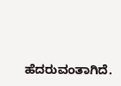ಹೆದರುವಂತಾಗಿದೆ.